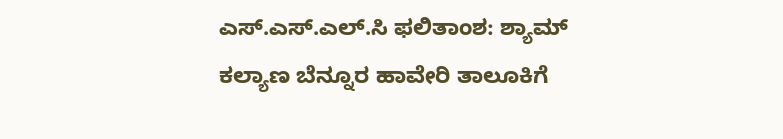ಎಸ್.ಎಸ್.ಎಲ್.ಸಿ ಫಲಿತಾಂಶ: ಶ್ಯಾಮ್ ಕಲ್ಯಾಣ ಬೆನ್ನೂರ ಹಾವೇರಿ ತಾಲೂಕಿಗೆ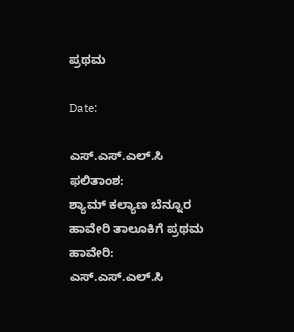ಪ್ರಥಮ

Date:

ಎಸ್.ಎಸ್.ಎಲ್.ಸಿ ಫಲಿತಾಂಶ:
ಶ್ಯಾಮ್ ಕಲ್ಯಾಣ ಬೆನ್ನೂರ ಹಾವೇರಿ ತಾಲೂಕಿಗೆ ಪ್ರಥಮ
ಹಾವೇರಿ: ಎಸ್.ಎಸ್.ಎಲ್.ಸಿ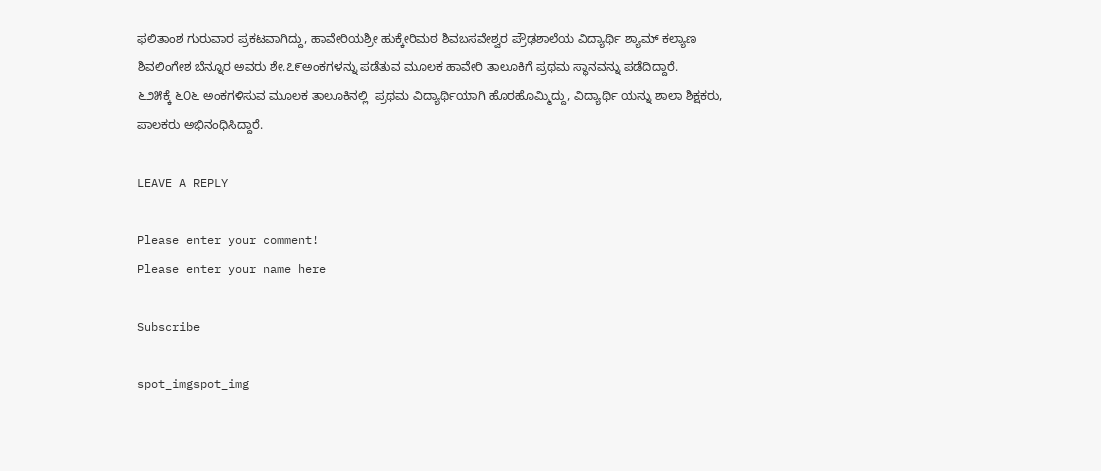ಫಲಿತಾಂಶ ಗುರುವಾರ ಪ್ರಕಟವಾಗಿದ್ದು, ಹಾವೇರಿಯಶ್ರೀ ಹುಕ್ಕೇರಿಮಠ ಶಿವಬಸವೇಶ್ವರ ಪ್ರೌಢಶಾಲೆಯ ವಿದ್ಯಾರ್ಥಿ ಶ್ಯಾಮ್ ಕಲ್ಯಾಣ ಶಿವಲಿಂಗೇಶ ಬೆನ್ನೂರ ಅವರು ಶೇ.೭೯ಅಂಕಗಳನ್ನು ಪಡೆತುವ ಮೂಲಕ ಹಾವೇರಿ ತಾಲೂಕಿಗೆ ಪ್ರಥಮ ಸ್ಥಾನವನ್ನು ಪಡೆದಿದ್ದಾರೆ.
೬೨೫ಕ್ಕೆ ೬೦೬ ಅಂಕಗಳಿಸುವ ಮೂಲಕ ತಾಲೂಕಿನಲ್ಲಿ  ಪ್ರಥಮ ವಿದ್ಯಾರ್ಥಿಯಾಗಿ ಹೊರಹೊಮ್ಮಿದ್ದು, ವಿದ್ಯಾರ್ಥಿ ಯನ್ನು ಶಾಲಾ ಶಿಕ್ಷಕರು, ಪಾಲಕರು ಅಭಿನಂಧಿಸಿದ್ದಾರೆ.

LEAVE A REPLY

Please enter your comment!
Please enter your name here

Subscribe

spot_imgspot_img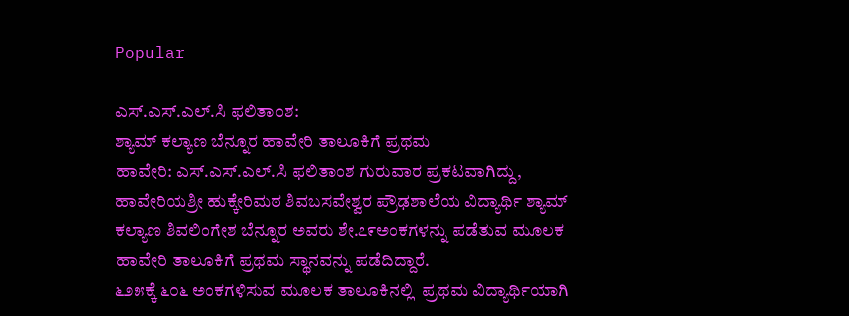Popular

ಎಸ್.ಎಸ್.ಎಲ್.ಸಿ ಫಲಿತಾಂಶ:
ಶ್ಯಾಮ್ ಕಲ್ಯಾಣ ಬೆನ್ನೂರ ಹಾವೇರಿ ತಾಲೂಕಿಗೆ ಪ್ರಥಮ
ಹಾವೇರಿ: ಎಸ್.ಎಸ್.ಎಲ್.ಸಿ ಫಲಿತಾಂಶ ಗುರುವಾರ ಪ್ರಕಟವಾಗಿದ್ದು, ಹಾವೇರಿಯಶ್ರೀ ಹುಕ್ಕೇರಿಮಠ ಶಿವಬಸವೇಶ್ವರ ಪ್ರೌಢಶಾಲೆಯ ವಿದ್ಯಾರ್ಥಿ ಶ್ಯಾಮ್ ಕಲ್ಯಾಣ ಶಿವಲಿಂಗೇಶ ಬೆನ್ನೂರ ಅವರು ಶೇ.೭೯ಅಂಕಗಳನ್ನು ಪಡೆತುವ ಮೂಲಕ ಹಾವೇರಿ ತಾಲೂಕಿಗೆ ಪ್ರಥಮ ಸ್ಥಾನವನ್ನು ಪಡೆದಿದ್ದಾರೆ.
೬೨೫ಕ್ಕೆ ೬೦೬ ಅಂಕಗಳಿಸುವ ಮೂಲಕ ತಾಲೂಕಿನಲ್ಲಿ  ಪ್ರಥಮ ವಿದ್ಯಾರ್ಥಿಯಾಗಿ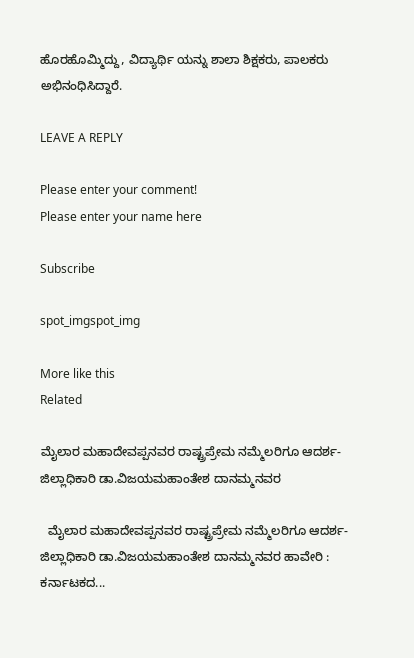ಹೊರಹೊಮ್ಮಿದ್ದು, ವಿದ್ಯಾರ್ಥಿ ಯನ್ನು ಶಾಲಾ ಶಿಕ್ಷಕರು, ಪಾಲಕರು ಅಭಿನಂಧಿಸಿದ್ದಾರೆ.

LEAVE A REPLY

Please enter your comment!
Please enter your name here

Subscribe

spot_imgspot_img

More like this
Related

ಮೈಲಾರ ಮಹಾದೇವಪ್ಪನವರ ರಾಷ್ಟ್ರಪ್ರೇಮ ನಮ್ಮೆಲರಿಗೂ ಆದರ್ಶ-ಜಿಲ್ಲಾಧಿಕಾರಿ ಡಾ.ವಿಜಯಮಹಾಂತೇಶ ದಾನಮ್ಮನವರ

  ಮೈಲಾರ ಮಹಾದೇವಪ್ಪನವರ ರಾಷ್ಟ್ರಪ್ರೇಮ ನಮ್ಮೆಲರಿಗೂ ಆದರ್ಶ-ಜಿಲ್ಲಾಧಿಕಾರಿ ಡಾ.ವಿಜಯಮಹಾಂತೇಶ ದಾನಮ್ಮನವರ ಹಾವೇರಿ : ಕರ್ನಾಟಕದ...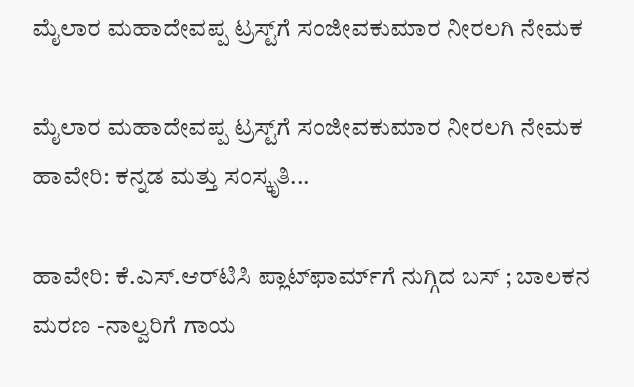ಮೈಲಾರ ಮಹಾದೇವಪ್ಪ ಟ್ರಸ್ಟ್‌ಗೆ ಸಂಜೀವಕುಮಾರ ನೀರಲಗಿ ನೇಮಕ

ಮೈಲಾರ ಮಹಾದೇವಪ್ಪ ಟ್ರಸ್ಟ್‌ಗೆ ಸಂಜೀವಕುಮಾರ ನೀರಲಗಿ ನೇಮಕ ಹಾವೇರಿ: ಕನ್ನಡ ಮತ್ತು ಸಂಸ್ಕೃತಿ...

ಹಾವೇರಿ: ಕೆ.ಎಸ್.ಆರ್‌ಟಿಸಿ ಪ್ಲಾಟ್‌ಫಾರ್ಮ್‌ಗೆ ನುಗ್ಗಿದ ಬಸ್ ; ಬಾಲಕನ ಮರಣ -ನಾಲ್ವರಿಗೆ ಗಾಯ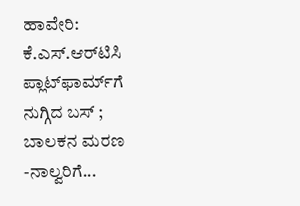ಹಾವೇರಿ: ಕೆ.ಎಸ್.ಆರ್‌ಟಿಸಿ ಪ್ಲಾಟ್‌ಫಾರ್ಮ್‌ಗೆ ನುಗ್ಗಿದ ಬಸ್ ; ಬಾಲಕನ ಮರಣ -ನಾಲ್ವರಿಗೆ...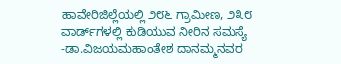ಹಾವೇರಿಜಿಲ್ಲೆಯಲ್ಲಿ ೨೮೬ ಗ್ರಾಮೀಣ, ೨೩೮ ವಾರ್ಡ್‌ಗಳಲ್ಲಿ ಕುಡಿಯುವ ನೀರಿನ ಸಮಸ್ಯೆ -ಡಾ.ವಿಜಯಮಹಾಂತೇಶ ದಾನಮ್ಮನವರ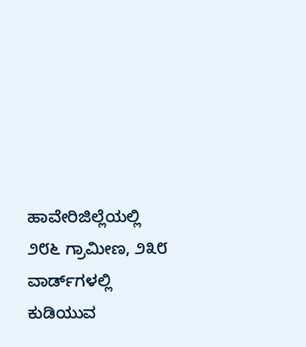ಹಾವೇರಿಜಿಲ್ಲೆಯಲ್ಲಿ ೨೮೬ ಗ್ರಾಮೀಣ, ೨೩೮ ವಾರ್ಡ್‌ಗಳಲ್ಲಿ ಕುಡಿಯುವ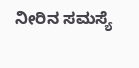ನೀರಿನ ಸಮಸ್ಯೆ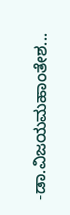-ಡಾ.ವಿಜಯಮಹಾಂತೇಶ...